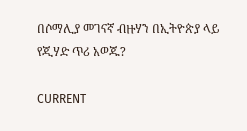በሶማሊያ መገናኛ ብዙሃን በኢትዮጵያ ላይ የጂሃድ ጥሪ አወጁ?

CURRENT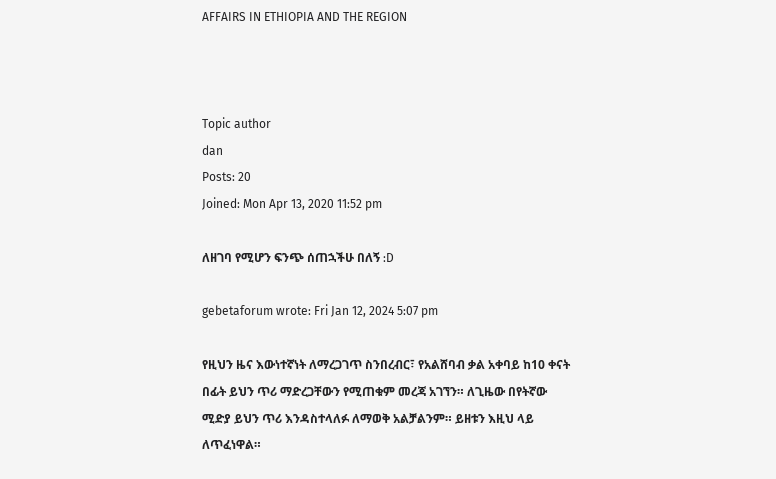AFFAIRS IN ETHIOPIA AND THE REGION



Topic author
dan
Posts: 20
Joined: Mon Apr 13, 2020 11:52 pm

ለዘገባ የሚሆን ፍንጭ ሰጠኋችሁ በለኝ :D

gebetaforum wrote: Fri Jan 12, 2024 5:07 pm

የዚህን ዜና እውነተኛነት ለማረጋገጥ ስንበረብር፣ የአልሸባብ ቃል አቀባይ ከ10 ቀናት በፊት ይህን ጥሪ ማድረጋቸውን የሚጠቁም መረጃ አገኘን። ለጊዜው በየትኛው ሚድያ ይህን ጥሪ እንዳስተላለፉ ለማወቅ አልቻልንም። ይዘቱን እዚህ ላይ ለጥፈነዋል።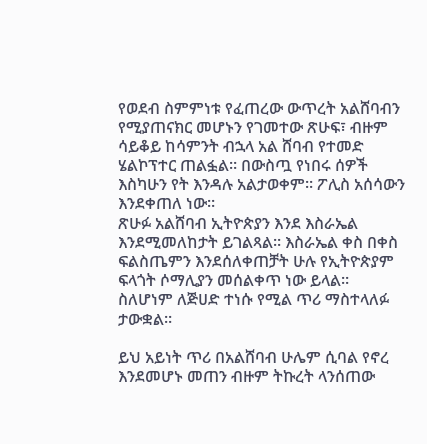የወደብ ስምምነቱ የፈጠረው ውጥረት አልሸባብን የሚያጠናክር መሆኑን የገመተው ጽሁፍ፣ ብዙም ሳይቆይ ከሳምንት ብኋላ አል ሸባብ የተመድ ሄልኮፕተር ጠልፏል። በውስጧ የነበሩ ሰዎች እስካሁን የት እንዳሉ አልታወቀም። ፖሊስ አሰሳውን እንደቀጠለ ነው።
ጽሁፉ አልሸባብ ኢትዮጵያን እንደ እስራኤል እንደሚመለከታት ይገልጻል። እስራኤል ቀስ በቀስ ፍልስጤምን እንደሰለቀጠቻት ሁሉ የኢትዮጵያም ፍላጎት ሶማሊያን መሰልቀጥ ነው ይላል። ስለሆነም ለጅሀድ ተነሱ የሚል ጥሪ ማስተላለፉ ታውቋል።

ይህ አይነት ጥሪ በአልሸባብ ሁሌም ሲባል የኖረ እንደመሆኑ መጠን ብዙም ትኩረት ላንሰጠው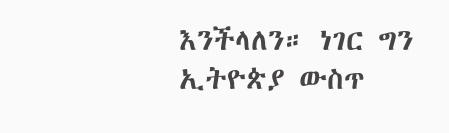እንችላለን። ነገር ግን ኢትዮጵያ ውስጥ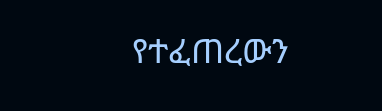የተፈጠረውን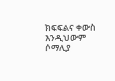ክፍፍልና ቀውስ እንዲህውም ሶማሊያ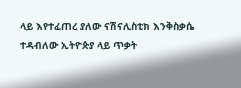ላይ እየተፈጠረ ያለው ናሽናሊስቲክ እንቅስቃሴ ተዳብለው ኢትዮጵያ ላይ ጥቃት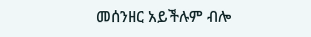መሰንዘር አይችሉም ብሎ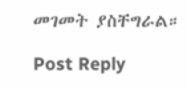መገመት ያስቸግራል።

Post Reply